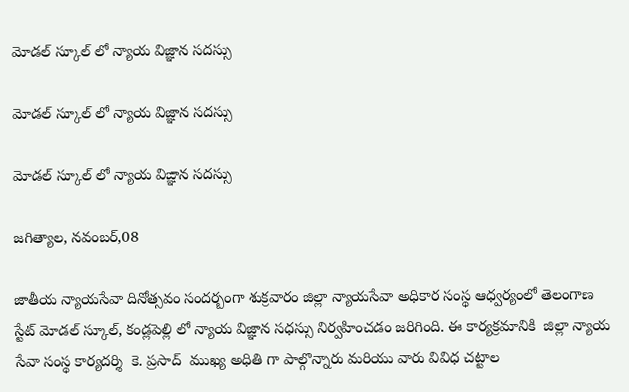మోడల్ స్కూల్ లో న్యాయ విజ్ఞాన సదస్సు

మోడల్ స్కూల్ లో న్యాయ విజ్ఞాన సదస్సు

మోడల్ స్కూల్ లో న్యాయ విఙ్ఞాన సదస్సు

జగిత్యాల, నవంబర్,08

జాతీయ న్యాయసేవా దినోత్సవం సందర్బంగా శుక్రవారం జిల్లా న్యాయసేవా అధికార సంస్థ ఆధ్వర్యంలో తెలంగాణ స్టేట్ మోడల్ స్కూల్, కండ్లపెల్లి లో న్యాయ విజ్ఞాన సధస్సు నిర్వహించడం జరిగింది. ఈ కార్యక్రమానికి  జిల్లా న్యాయ సేవా సంస్థ కార్యదర్శి  కె. ప్రసాద్  ముఖ్య అధితి గా పాల్గొన్నారు మరియు వారు వివిధ చట్టాల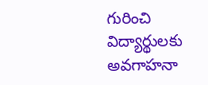గురించి విద్యార్థులకు అవగాహనా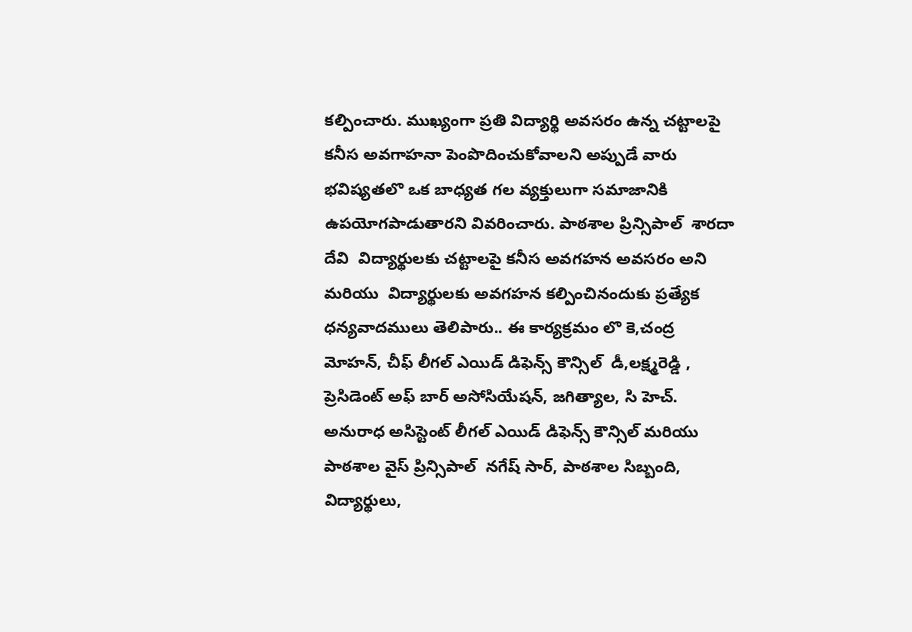కల్పించారు. ముఖ్యంగా ప్రతి విద్యార్థి అవసరం ఉన్న చట్టాలపై కనీస అవగాహనా పెంపొదించుకోవాలని అప్పుడే వారు భవిష్యతలొ ఒక బాధ్యత గల వ్యక్తులుగా సమాజానికి ఉపయోగపాడుతారని వివరించారు. పాఠశాల ప్రిన్సిపాల్  శారదా దేవి  విద్యార్థులకు చట్టాలపై కనీస అవగహన అవసరం అని మరియు  విద్యార్థులకు అవగహన కల్పించినందుకు ప్రత్యేక ధన్యవాదములు తెలిపారు.. ఈ కార్యక్రమం లొ కె,చంద్ర మోహన్, చీఫ్ లీగల్ ఎయిడ్ డిఫెన్స్ కౌన్సిల్  డీ,లక్ష్మరెడ్డి , ప్రెసిడెంట్ అఫ్ బార్ అసోసియేషన్, జగిత్యాల, సి హెచ్. అనురాధ అసిస్టెంట్ లీగల్ ఎయిడ్ డిఫెన్స్ కౌన్సిల్ మరియు పాఠశాల వైస్ ప్రిన్సిపాల్  నగేష్ సార్, పాఠశాల సిబ్బంది, విద్యార్థులు,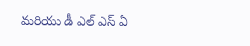మరియు డీ ఎల్ ఎస్ ఏ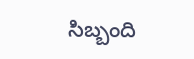సిబ్బంది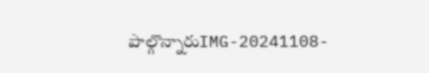పాల్గొన్నారుIMG-20241108-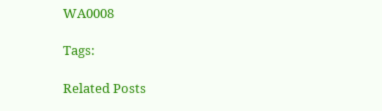WA0008

Tags:

Related Posts